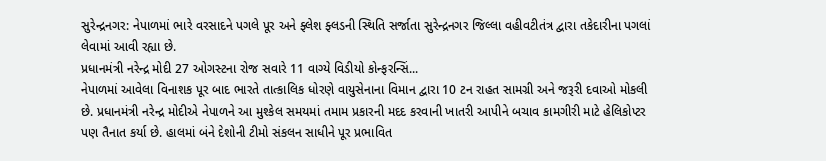સુરેન્દ્રનગર: નેપાળમાં ભારે વરસાદને પગલે પૂર અને ફ્લેશ ફ્લડની સ્થિતિ સર્જાતા સુરેન્દ્રનગર જિલ્લા વહીવટીતંત્ર દ્વારા તકેદારીના પગલાં લેવામાં આવી રહ્યા છે.
પ્રધાનમંત્રી નરેન્દ્ર મોદી 27 ઓગસ્ટના રોજ સવારે 11 વાગ્યે વિડીયો કોન્ફરન્સિં...
નેપાળમાં આવેલા વિનાશક પૂર બાદ ભારતે તાત્કાલિક ધોરણે વાયુસેનાના વિમાન દ્વારા 10 ટન રાહત સામગ્રી અને જરૂરી દવાઓ મોકલી છે. પ્રધાનમંત્રી નરેન્દ્ર મોદીએ નેપાળને આ મુશ્કેલ સમયમાં તમામ પ્રકારની મદદ કરવાની ખાતરી આપીને બચાવ કામગીરી માટે હેલિકોપ્ટર પણ તૈનાત કર્યા છે. હાલમાં બંને દેશોની ટીમો સંકલન સાધીને પૂર પ્રભાવિત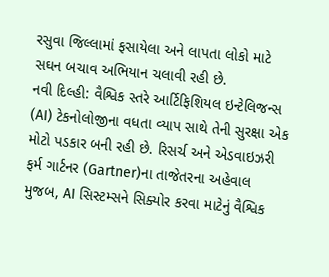રસુવા જિલ્લામાં ફસાયેલા અને લાપતા લોકો માટે સઘન બચાવ અભિયાન ચલાવી રહી છે.
નવી દિલ્હી: વૈશ્વિક સ્તરે આર્ટિફિશિયલ ઇન્ટેલિજન્સ (AI) ટેકનોલોજીના વધતા વ્યાપ સાથે તેની સુરક્ષા એક મોટો પડકાર બની રહી છે. રિસર્ચ અને એડવાઇઝરી ફર્મ ગાર્ટનર (Gartner)ના તાજેતરના અહેવાલ મુજબ, AI સિસ્ટમ્સને સિક્યોર કરવા માટેનું વૈશ્વિક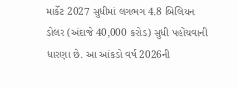માર્કેટ 2027 સુધીમાં લગભગ 4.8 બિલિયન ડોલર (અંદાજે 40,000 કરોડ) સુધી પહોંચવાની ધારણા છે. આ આંકડો વર્ષ 2026ની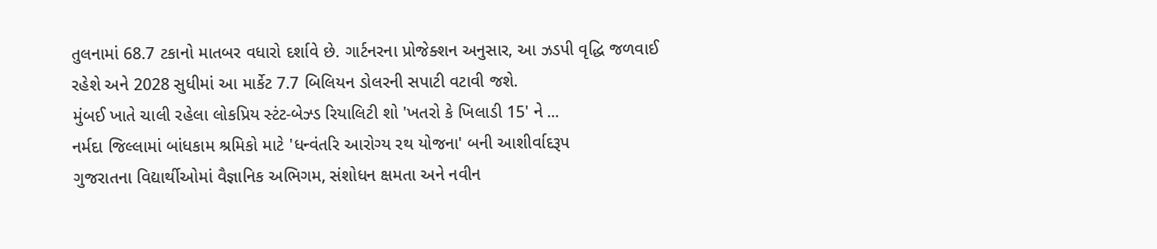તુલનામાં 68.7 ટકાનો માતબર વધારો દર્શાવે છે. ગાર્ટનરના પ્રોજેક્શન અનુસાર, આ ઝડપી વૃદ્ધિ જળવાઈ રહેશે અને 2028 સુધીમાં આ માર્કેટ 7.7 બિલિયન ડોલરની સપાટી વટાવી જશે.
મુંબઈ ખાતે ચાલી રહેલા લોકપ્રિય સ્ટંટ-બેઝ્ડ રિયાલિટી શો 'ખતરો કે ખિલાડી 15' ને ...
નર્મદા જિલ્લામાં બાંધકામ શ્રમિકો માટે 'ધન્વંતરિ આરોગ્ય રથ યોજના' બની આશીર્વાદરૂપ
ગુજરાતના વિદ્યાર્થીઓમાં વૈજ્ઞાનિક અભિગમ, સંશોધન ક્ષમતા અને નવીન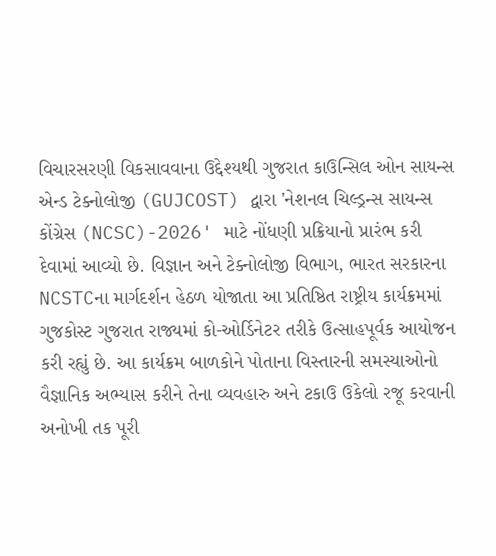વિચારસરણી વિકસાવવાના ઉદ્દેશ્યથી ગુજરાત કાઉન્સિલ ઓન સાયન્સ એન્ડ ટેક્નોલોજી (GUJCOST) દ્વારા 'નેશનલ ચિલ્ડ્રન્સ સાયન્સ કોંગ્રેસ (NCSC)-2026' માટે નોંધણી પ્રક્રિયાનો પ્રારંભ કરી દેવામાં આવ્યો છે. વિજ્ઞાન અને ટેક્નોલોજી વિભાગ, ભારત સરકારના NCSTCના માર્ગદર્શન હેઠળ યોજાતા આ પ્રતિષ્ઠિત રાષ્ટ્રીય કાર્યક્રમમાં ગુજકોસ્ટ ગુજરાત રાજ્યમાં કો-ઓર્ડિનેટર તરીકે ઉત્સાહપૂર્વક આયોજન કરી રહ્યું છે. આ કાર્યક્રમ બાળકોને પોતાના વિસ્તારની સમસ્યાઓનો વૈજ્ઞાનિક અભ્યાસ કરીને તેના વ્યવહારુ અને ટકાઉ ઉકેલો રજૂ કરવાની અનોખી તક પૂરી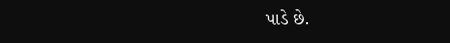પાડે છે.